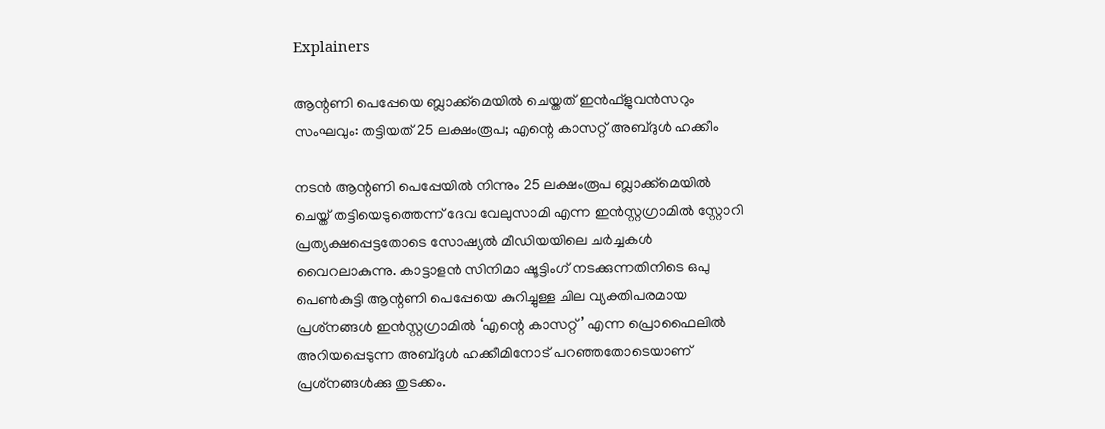Explainers

ആന്റണി പെപ്പേയെ ബ്ലാക്ക്‌മെയില്‍ ചെയ്തത് ഇന്‍ഫ്‌ളുവന്‍സറും സംഘവും: തട്ടിയത് 25 ലക്ഷംരൂപ; എന്റെ കാസറ്റ് അബ്ദുള്‍ ഹക്കീം

നടന്‍ ആന്റണി പെപ്പേയില്‍ നിന്നും 25 ലക്ഷംരൂപ ബ്ലാക്ക്‌മെയില്‍ ചെയ്ത് തട്ടിയെടുത്തെന്ന് ദേവ വേലുസാമി എന്ന ഇന്‍സ്റ്റഗ്രാമില്‍ സ്റ്റോറി പ്രത്യക്ഷപ്പെട്ടതോടെ സോഷ്യല്‍ മീഡിയയിലെ ചര്‍ച്ചകള്‍ വൈറലാകുന്നു. കാട്ടാളന്‍ സിനിമാ ഷൂട്ടിംഗ് നടക്കുന്നതിനിടെ ഒപു പെണ്‍കുട്ടി ആന്റണി പെപ്പേയെ കുറിച്ചുള്ള ചില വ്യക്തിപരമായ പ്രശ്‌നങ്ങള്‍ ഇന്‍സ്റ്റഗ്രാമില്‍ ‘എന്റെ കാസറ്റ്’ എന്ന പ്രൊഫൈലില്‍ അറിയപ്പെടുന്ന അബ്ദുള്‍ ഹക്കീമിനോട് പറഞ്ഞതോടെയാണ് പ്രശ്‌നങ്ങള്‍ക്കു തുടക്കം.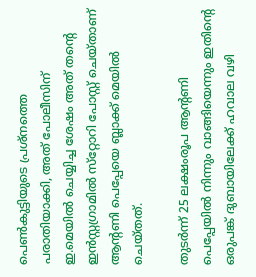പെണ്‍കുട്ടിയുടെ പ്രശ്‌നത്തെ പരാതിയാക്കി, അത് പോലീസിന് ഇ.മെയില്‍ ചെയ്യിച്ച ശേഷം അത് തന്റെ ഇന്‍സ്റ്റഗ്രാമില്‍ സ്‌റ്റോറി പോസ്റ്റ് ചെയ്താണ് ആന്റണി പെപ്പേയെ ബ്ലാക്ക് മെയില്‍ ചെയ്തത്.

തുടര്‍ന്ന് 25 ലക്ഷംരൂപ ആന്റണി പെപ്പേയില്‍ നിന്നും വാങ്ങിയെന്നും ഇതിന്റെ ഒരുപങ്ക് ദുബായിലേക്ക് ഹവാല വഴി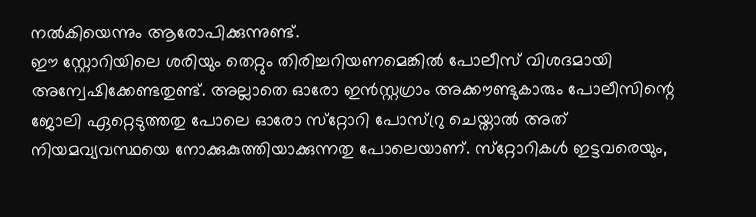നല്‍കിയെന്നും ആരോപിക്കുന്നുണ്ട്.
ഈ സ്റ്റോറിയിലെ ശരിയും തെറ്റും തിരിച്ചറിയണമെങ്കില്‍ പോലീസ് വിശദമായി അന്വേഷിക്കേണ്ടതുണ്ട്. അല്ലാതെ ഓരോ ഇന്‍സ്റ്റഗ്രാം അക്കൗണ്ടുകാരും പോലീസിന്റെ ജോലി ഏറ്റെടുത്തതു പോലെ ഓരോ സ്‌റ്റോറി പോസ്റ്രു ചെയ്താല്‍ അത് നിയമവ്യവസ്ഥയെ നോക്കുകുത്തിയാക്കുന്നതു പോലെയാണ്. സ്‌റ്റോറികള്‍ ഇട്ടവരെയും,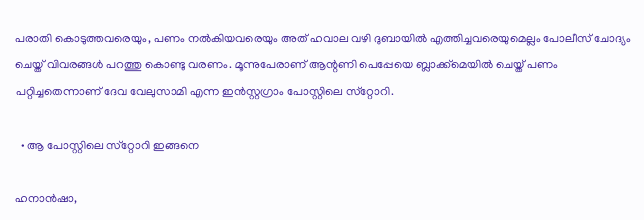പരാതി കൊടുത്തവരെയും, പണം നല്‍കിയവരെയും അത് ഹവാല വഴി ദുബായില്‍ എത്തിച്ചവരെയുമെല്ലം പോലീസ് ചോദ്യം ചെയ്ത് വിവരങ്ങള്‍ പറത്തു കൊണ്ടു വരണം. മൂന്നുപേരാണ് ആന്റണി പെപ്പേയെ ബ്ലാക്ക്‌മെയില്‍ ചെയ്ത് പണം പറ്റിച്ചതെന്നാണ് ദേവ വേലുസാമി എന്ന ഇന്‍സ്റ്റഗ്രാം പോസ്റ്റിലെ സ്‌റ്റോറി.

  • ആ പോസ്റ്റിലെ സ്‌റ്റോറി ഇങ്ങനെ

ഹനാന്‍ഷാ,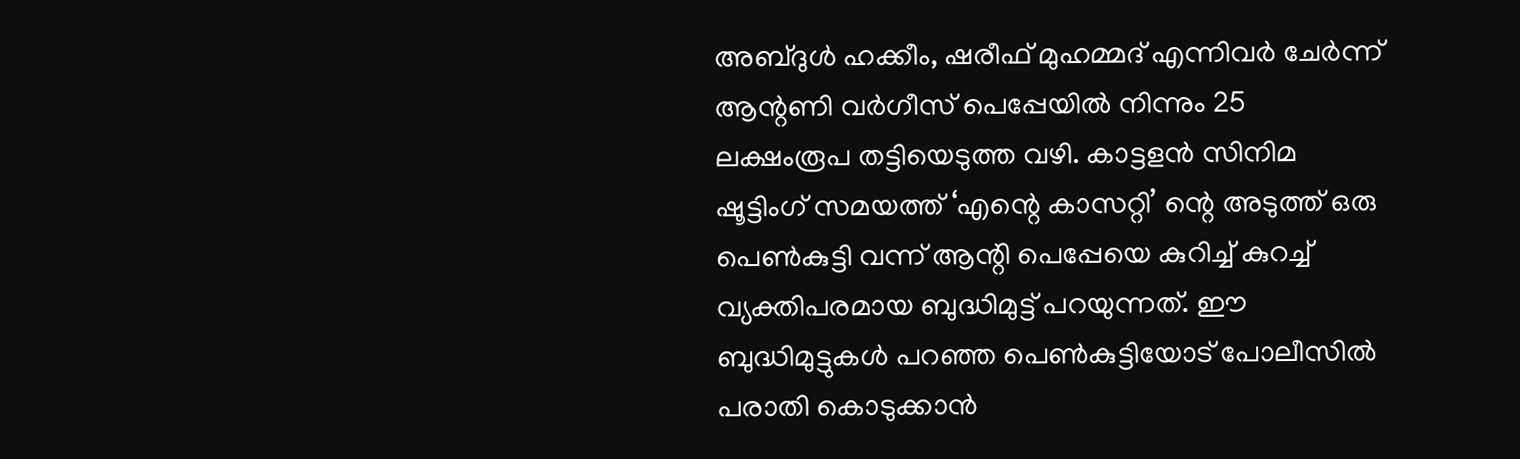അബ്ദുള്‍ ഹക്കീം, ഷരീഫ് മുഹമ്മദ് എന്നിവര്‍ ചേര്‍ന്ന് ആന്റണി വര്‍ഗീസ് പെപ്പേയില്‍ നിന്നും 25 ലക്ഷംരൂപ തട്ടിയെടുത്ത വഴി. കാട്ടളന്‍ സിനിമ ഷൂട്ടിംഗ് സമയത്ത് ‘എന്റെ കാസറ്റി’ ന്റെ അടുത്ത് ഒരു പെണ്‍കുട്ടി വന്ന് ആന്റി പെപ്പേയെ കുറിച്ച് കുറച്ച് വ്യക്തിപരമായ ബുദ്ധിമുട്ട് പറയുന്നത്. ഈ ബുദ്ധിമുട്ടുകള്‍ പറഞ്ഞ പെണ്‍കുട്ടിയോട് പോലീസില്‍ പരാതി കൊടുക്കാന്‍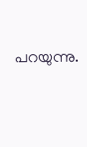പറയുന്നു.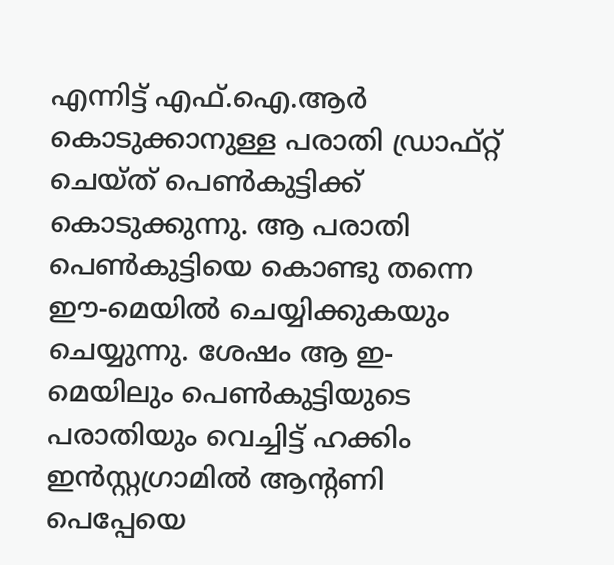എന്നിട്ട് എഫ്.ഐ.ആര്‍ കൊടുക്കാനുള്ള പരാതി ഡ്രാഫ്റ്റ് ചെയ്ത് പെണ്‍കുട്ടിക്ക് കൊടുക്കുന്നു. ആ പരാതി പെണ്‍കുട്ടിയെ കൊണ്ടു തന്നെ ഈ-മെയില്‍ ചെയ്യിക്കുകയും ചെയ്യുന്നു. ശേഷം ആ ഇ-മെയിലും പെണ്‍കുട്ടിയുടെ പരാതിയും വെച്ചിട്ട് ഹക്കിം ഇന്‍സ്റ്റഗ്രാമില്‍ ആന്റണി പെപ്പേയെ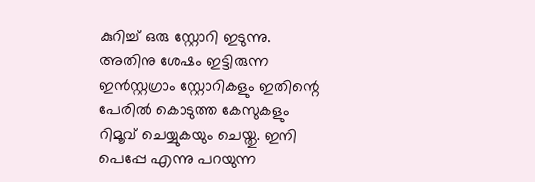കുറിച്ച് ഒരു സ്റ്റോറി ഇടുന്നു. അതിനു ശേഷം ഇട്ടിരുന്ന ഇന്‍സ്റ്റഗ്രാം സ്റ്റോറികളും ഇതിന്റെ പേരില്‍ കൊടുത്ത കേസുകളും റിമൂവ് ചെയ്യുകയും ചെയ്തു. ഇനി പെപ്പേ എന്നു പറയുന്ന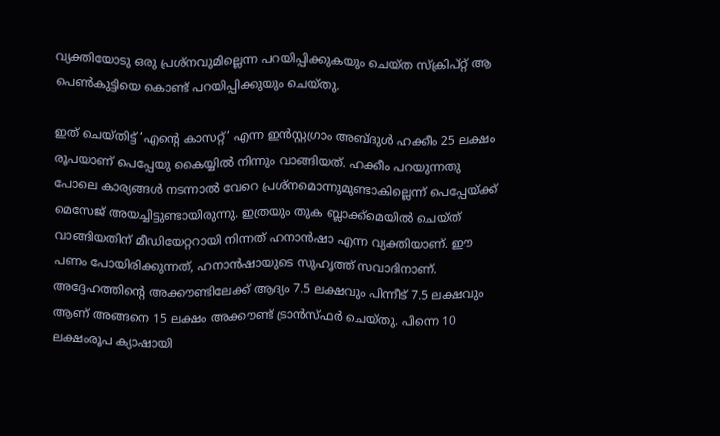വ്യക്തിയോടു ഒരു പ്രശ്‌നവുമില്ലെന്ന പറയിപ്പിക്കുകയും ചെയ്ത സ്‌ക്രിപ്റ്റ് ആ പെണ്‍കുട്ടിയെ കൊണ്ട് പറയിപ്പിക്കുയും ചെയ്തു.

ഇത് ചെയ്തിട്ട് ‘എന്റെ കാസറ്റ്’ എന്ന ഇന്‍സ്റ്റഗ്രാം അബ്ദുള്‍ ഹക്കീം 25 ലക്ഷം രൂപയാണ് പെപ്പേയു കൈയ്യില്‍ നിന്നും വാങ്ങിയത്. ഹക്കീം പറയുന്നതു പോലെ കാര്യങ്ങള്‍ നടന്നാല്‍ വേറെ പ്രശ്‌നമൊന്നുമുണ്ടാകില്ലെന്ന് പെപ്പേയ്ക്ക് മെസേജ് അയച്ചിട്ടുണ്ടായിരുന്നു. ഇത്രയും തുക ബ്ലാക്ക്‌മെയില്‍ ചെയ്ത് വാങ്ങിയതിന് മീഡിയേറ്ററായി നിന്നത് ഹനാന്‍ഷാ എന്ന വ്യക്തിയാണ്. ഈ പണം പോയിരിക്കുന്നത്, ഹനാന്‍ഷായുടെ സുഹൃത്ത് സവാദിനാണ്. അദ്ദേഹത്തിന്റെ അക്കൗണ്ടിലേക്ക് ആദ്യം 7.5 ലക്ഷവും പിന്നീട് 7.5 ലക്ഷവും ആണ് അങ്ങനെ 15 ലക്ഷം അക്കൗണ്ട് ട്രാന്‍സ്ഫര്‍ ചെയ്തു. പിന്നെ 10 ലക്ഷംരൂപ ക്യാഷായി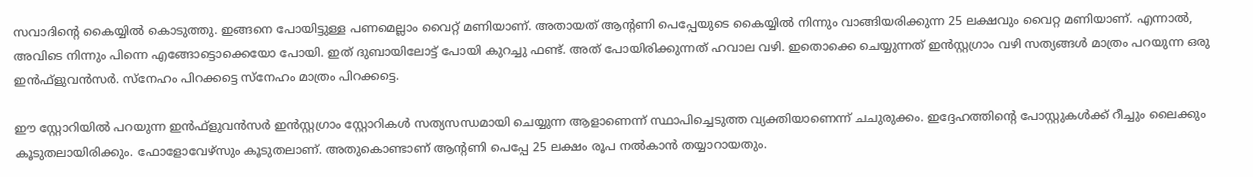സവാദിന്റെ കൈയ്യില്‍ കൊടുത്തു. ഇങ്ങനെ പോയിട്ടുള്ള പണമെല്ലാം വൈറ്റ് മണിയാണ്. അതായത് ആന്റണി പെപ്പേയുടെ കൈയ്യില്‍ നിന്നും വാങ്ങിയരിക്കുന്ന 25 ലക്ഷവും വൈറ്റ മണിയാണ്. എന്നാല്‍, അവിടെ നിന്നും പിന്നെ എങ്ങോട്ടൊക്കെയോ പോയി. ഇത് ദുബായിലോട്ട് പോയി കുറച്ചു ഫണ്ട്. അത് പോയിരിക്കുന്നത് ഹവാല വഴി. ഇതൊക്കെ ചെയ്യുന്നത് ഇന്‍സ്റ്റഗ്രാം വഴി സത്യങ്ങള്‍ മാത്രം പറയുന്ന ഒരു ഇന്‍ഫ്‌ളുവന്‍സര്‍. സ്‌നേഹം പിറക്കട്ടെ സ്‌നേഹം മാത്രം പിറക്കട്ടെ.

ഈ സ്റ്റോറിയില്‍ പറയുന്ന ഇന്‍ഫ്‌ളുവന്‍സര്‍ ഇന്‍സ്റ്റഗ്രാം സ്റ്റോറികള്‍ സത്യസന്ധമായി ചെയ്യുന്ന ആളാണെന്ന് സ്ഥാപിച്ചെടുത്ത വ്യക്തിയാണെന്ന് ചചുരുക്കം. ഇദ്ദേഹത്തിന്റെ പോസ്റ്റുകള്‍ക്ക് റീച്ചും ലൈക്കും കൂടുതലായിരിക്കും. ഫോളോവേഴ്‌സും കൂടുതലാണ്. അതുകൊണ്ടാണ് ആന്റണി പെപ്പേ 25 ലക്ഷം രൂപ നല്‍കാന്‍ തയ്യാറായതും.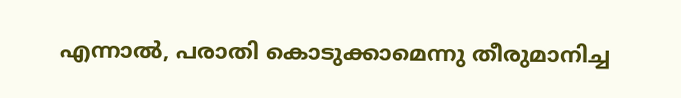എന്നാല്‍, പരാതി കൊടുക്കാമെന്നു തീരുമാനിച്ച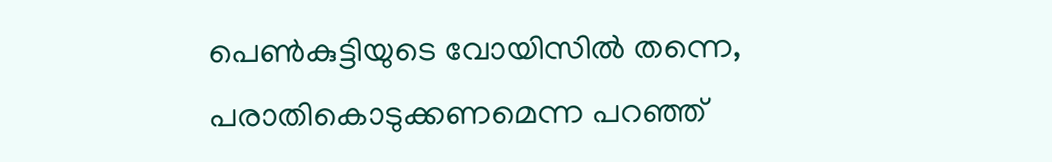പെണ്‍കുട്ടിയുടെ വോയിസില്‍ തന്നെ, പരാതികൊടുക്കണമെന്ന പറഞ്ഞ്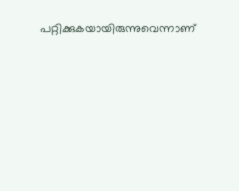പറ്റിക്കുകയായിരുന്നുവെന്നാണ്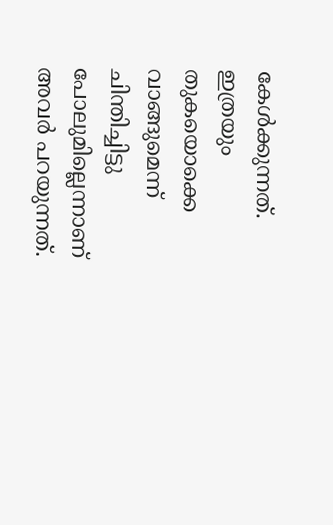കേള്‍ക്കുന്നത്. ഇത്രയും തുകയൊക്കെ വാങ്ങുമെന്ന് ചിന്തിച്ചിട്ടു പോലുമില്ലെന്നാണ് അവര്‍ പറയുന്നത്.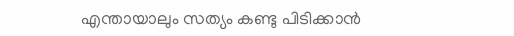എന്തായാലും സത്യം കണ്ടു പിടിക്കാന്‍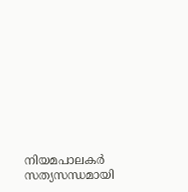നിയമപാലകര്‍ സത്യസന്ധമായി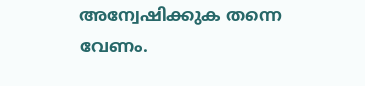അന്വേഷിക്കുക തന്നെ വേണം.